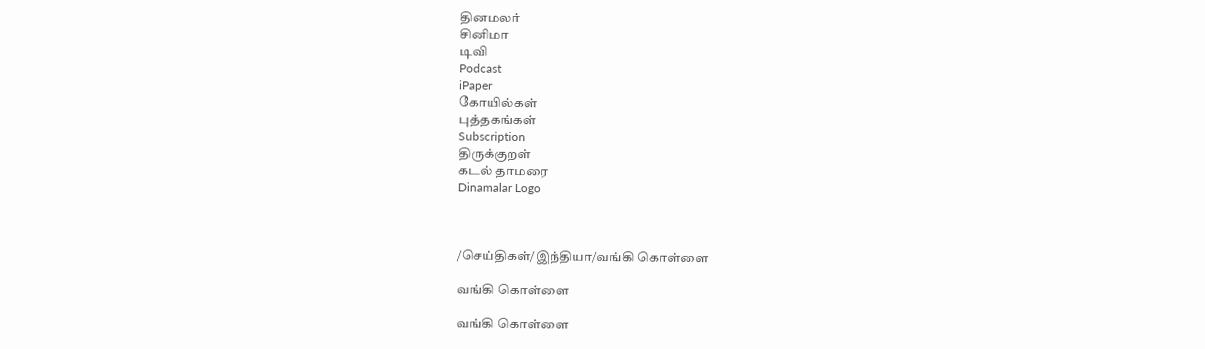தினமலர்
சினிமா
டிவி
Podcast
iPaper
கோயில்கள்
புத்தகங்கள்
Subscription
திருக்குறள்
கடல் தாமரை
Dinamalar Logo



/செய்திகள்/இந்தியா/வங்கி கொள்ளை

வங்கி கொள்ளை

வங்கி கொள்ளை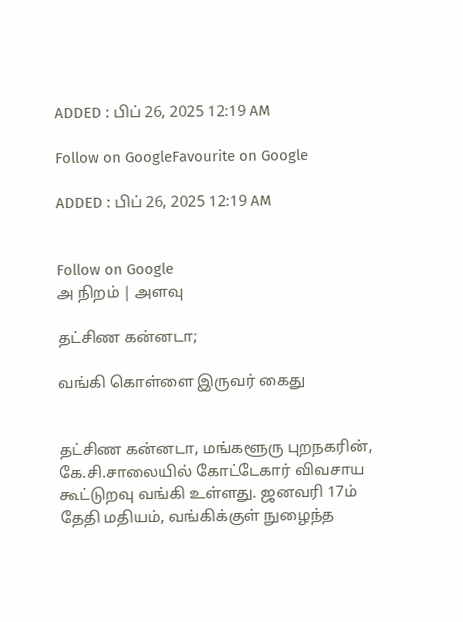ADDED : பிப் 26, 2025 12:19 AM

Follow on GoogleFavourite on Google

ADDED : பிப் 26, 2025 12:19 AM


Follow on Google
அ நிறம் | அளவு

தட்சிண கன்னடா;

வங்கி கொள்ளை இருவர் கைது


தட்சிண கன்னடா, மங்களூரு புறநகரின், கே.சி.சாலையில் கோட்டேகார் விவசாய கூட்டுறவு வங்கி உள்ளது. ஜனவரி 17ம் தேதி மதியம், வங்கிக்குள் நுழைந்த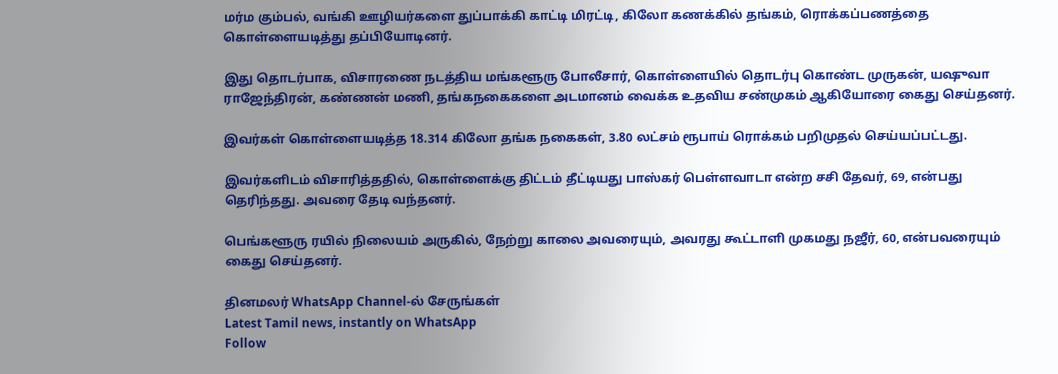மர்ம கும்பல், வங்கி ஊழியர்களை துப்பாக்கி காட்டி மிரட்டி, கிலோ கணக்கில் தங்கம், ரொக்கப்பணத்தை கொள்ளையடித்து தப்பியோடினர்.

இது தொடர்பாக, விசாரணை நடத்திய மங்களூரு போலீசார், கொள்ளையில் தொடர்பு கொண்ட முருகன், யஷுவா ராஜேந்திரன், கண்ணன் மணி, தங்கநகைகளை அடமானம் வைக்க உதவிய சண்முகம் ஆகியோரை கைது செய்தனர்.

இவர்கள் கொள்ளையடித்த 18.314 கிலோ தங்க நகைகள், 3.80 லட்சம் ரூபாய் ரொக்கம் பறிமுதல் செய்யப்பட்டது.

இவர்களிடம் விசாரித்ததில், கொள்ளைக்கு திட்டம் தீட்டியது பாஸ்கர் பெள்ளவாடா என்ற சசி தேவர், 69, என்பது தெரிந்தது. அவரை தேடி வந்தனர்.

பெங்களூரு ரயில் நிலையம் அருகில், நேற்று காலை அவரையும், அவரது கூட்டாளி முகமது நஜீர், 60, என்பவரையும் கைது செய்தனர்.

தினமலர் WhatsApp Channel-ல் சேருங்கள்
Latest Tamil news, instantly on WhatsApp
Follow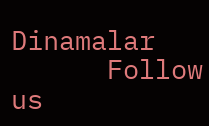Dinamalar
      Follow us